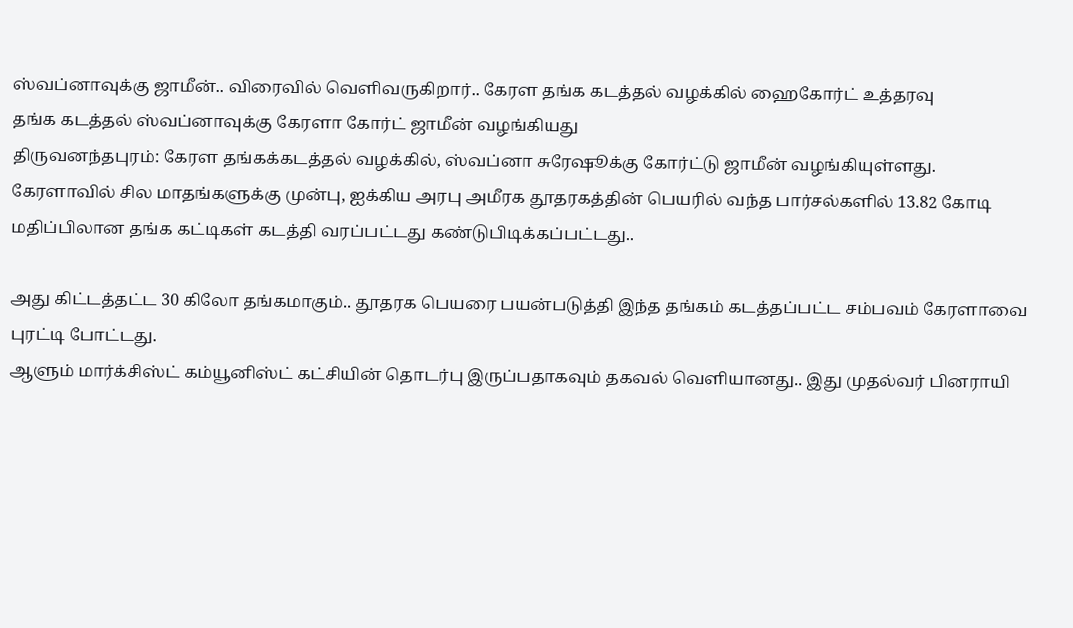ஸ்வப்னாவுக்கு ஜாமீன்.. விரைவில் வெளிவருகிறார்.. கேரள தங்க கடத்தல் வழக்கில் ஹைகோர்ட் உத்தரவு
தங்க கடத்தல் ஸ்வப்னாவுக்கு கேரளா கோர்ட் ஜாமீன் வழங்கியது
திருவனந்தபுரம்: கேரள தங்கக்கடத்தல் வழக்கில், ஸ்வப்னா சுரேஷூக்கு கோர்ட்டு ஜாமீன் வழங்கியுள்ளது.
கேரளாவில் சில மாதங்களுக்கு முன்பு, ஐக்கிய அரபு அமீரக தூதரகத்தின் பெயரில் வந்த பார்சல்களில் 13.82 கோடி மதிப்பிலான தங்க கட்டிகள் கடத்தி வரப்பட்டது கண்டுபிடிக்கப்பட்டது..

அது கிட்டத்தட்ட 30 கிலோ தங்கமாகும்.. தூதரக பெயரை பயன்படுத்தி இந்த தங்கம் கடத்தப்பட்ட சம்பவம் கேரளாவை புரட்டி போட்டது.
ஆளும் மார்க்சிஸ்ட் கம்யூனிஸ்ட் கட்சியின் தொடர்பு இருப்பதாகவும் தகவல் வெளியானது.. இது முதல்வர் பினராயி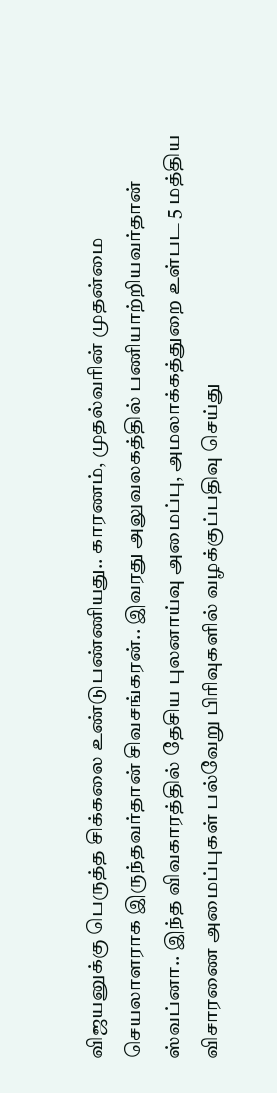விஜயனுக்கு பெருத்த சிக்கலை உண்டுபண்ணியது.. காரணம், முதல்வரின் முதன்மை செயலாளராக இருந்தவர்தான் சிவசங்கரன்.. இவரது அலுவலகத்தில் பணியாற்றியவர்தான் ஸ்வப்னா.. இந்த விவகாரத்தில் தேசிய புலனாய்வு அமைப்பு, அமலாக்கத்துறை உள்பட 5 மத்திய விசாரணை அமைப்புகள் பல்வேறு பிரிவுகளில் வழக்குப்பதிவு செய்து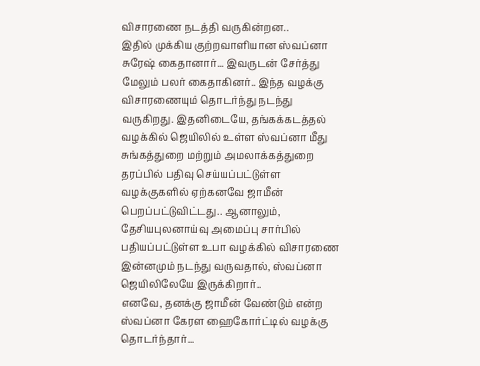விசாரணை நடத்தி வருகின்றன..
இதில் முக்கிய குற்றவாளியான ஸ்வப்னா சுரேஷ் கைதானார்... இவருடன் சேர்த்து மேலும் பலர் கைதாகினர்.. இந்த வழக்கு விசாரணையும் தொடர்ந்து நடந்து வருகிறது. இதனிடையே, தங்கக்கடத்தல் வழக்கில் ஜெயிலில் உள்ள ஸ்வப்னா மீது சுங்கத்துறை மற்றும் அமலாக்கத்துறை தரப்பில் பதிவு செய்யப்பட்டுள்ள வழக்குகளில் ஏற்கனவே ஜாமீன் பெறப்பட்டுவிட்டது.. ஆனாலும், தேசியபுலனாய்வு அமைப்பு சார்பில் பதியப்பட்டுள்ள உபா வழக்கில் விசாரணை இன்னமும் நடந்து வருவதால், ஸ்வப்னா ஜெயிலிலேயே இருக்கிறார்..
எனவே, தனக்கு ஜாமீன் வேண்டும் என்ற ஸ்வப்னா கேரள ஹைகோர்ட்டில் வழக்கு தொடர்ந்தார்...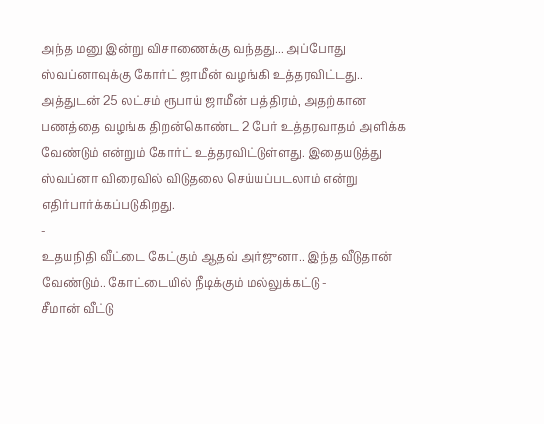அந்த மனு இன்று விசாணைக்கு வந்தது... அப்போது ஸ்வப்னாவுக்கு கோர்ட் ஜாமீன் வழங்கி உத்தரவிட்டது.. அத்துடன் 25 லட்சம் ரூபாய் ஜாமீன் பத்திரம், அதற்கான பணத்தை வழங்க திறன்கொண்ட 2 பேர் உத்தரவாதம் அளிக்க வேண்டும் என்றும் கோர்ட் உத்தரவிட்டுள்ளது. இதையடுத்து ஸ்வப்னா விரைவில் விடுதலை செய்யப்படலாம் என்று எதிர்பார்க்கப்படுகிறது.
-
உதயநிதி வீட்டை கேட்கும் ஆதவ் அர்ஜுனா.. இந்த வீடுதான் வேண்டும்.. கோட்டையில் நீடிக்கும் மல்லுக்கட்டு -
சீமான் வீட்டு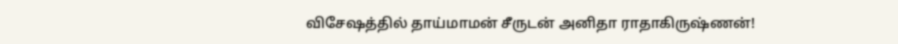விசேஷத்தில் தாய்மாமன் சீருடன் அனிதா ராதாகிருஷ்ணன்!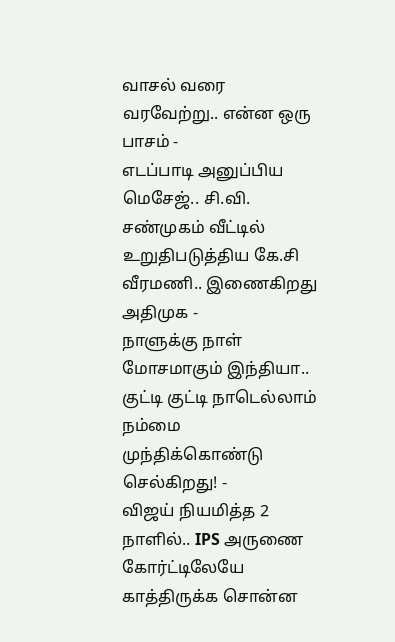வாசல் வரை வரவேற்று.. என்ன ஒரு பாசம் -
எடப்பாடி அனுப்பிய மெசேஜ்.. சி.வி. சண்முகம் வீட்டில் உறுதிபடுத்திய கே.சி வீரமணி.. இணைகிறது அதிமுக -
நாளுக்கு நாள் மோசமாகும் இந்தியா.. குட்டி குட்டி நாடெல்லாம் நம்மை முந்திக்கொண்டு செல்கிறது! -
விஜய் நியமித்த 2 நாளில்.. IPS அருணை கோர்ட்டிலேயே காத்திருக்க சொன்ன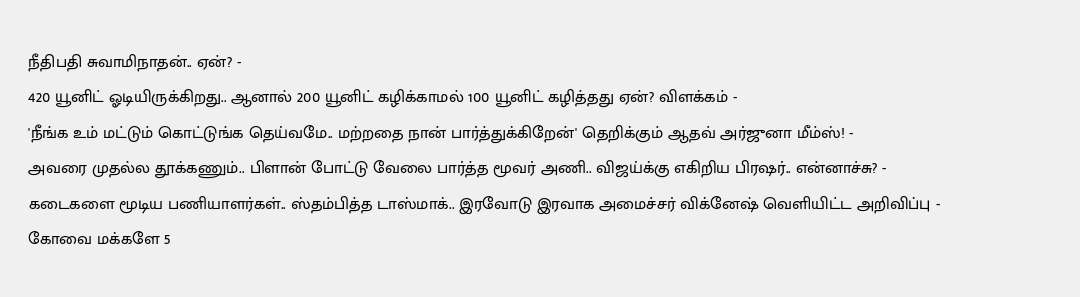நீதிபதி சுவாமிநாதன்.. ஏன்? -
420 யூனிட் ஓடியிருக்கிறது.. ஆனால் 200 யூனிட் கழிக்காமல் 100 யூனிட் கழித்தது ஏன்? விளக்கம் -
'நீங்க உம் மட்டும் கொட்டுங்க தெய்வமே.. மற்றதை நான் பார்த்துக்கிறேன்' தெறிக்கும் ஆதவ் அர்ஜுனா மீம்ஸ்! -
அவரை முதல்ல தூக்கணும்.. பிளான் போட்டு வேலை பார்த்த மூவர் அணி.. விஜய்க்கு எகிறிய பிரஷர்.. என்னாச்சு? -
கடைகளை மூடிய பணியாளர்கள்.. ஸ்தம்பித்த டாஸ்மாக்.. இரவோடு இரவாக அமைச்சர் விக்னேஷ் வெளியிட்ட அறிவிப்பு -
கோவை மக்களே 5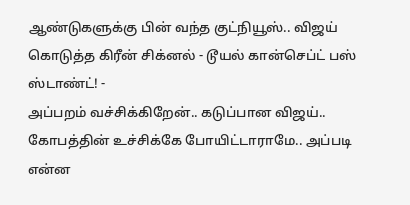ஆண்டுகளுக்கு பின் வந்த குட்நியூஸ்.. விஜய் கொடுத்த கிரீன் சிக்னல் - டூயல் கான்செப்ட் பஸ் ஸ்டாண்ட்! -
அப்பறம் வச்சிக்கிறேன்.. கடுப்பான விஜய்.. கோபத்தின் உச்சிக்கே போயிட்டாராமே.. அப்படி என்ன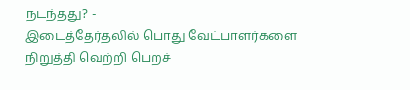நடந்தது? -
இடைத்தேர்தலில் பொது வேட்பாளர்களை நிறுத்தி வெற்றி பெறச்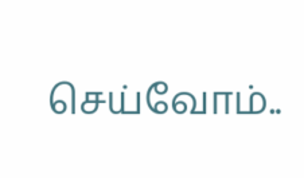செய்வோம்..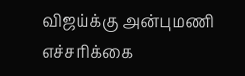விஜய்க்கு அன்புமணி எச்சரிக்கை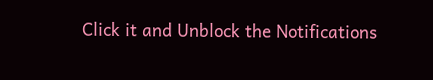Click it and Unblock the Notifications